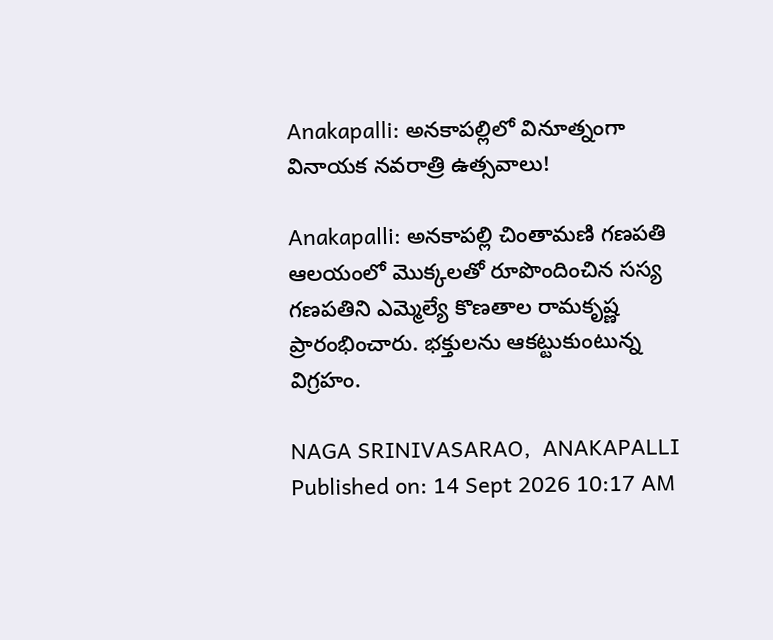Anakapalli: అనకాపల్లిలో వినూత్నంగా వినాయక నవరాత్రి ఉత్సవాలు!

Anakapalli: అనకాపల్లి చింతామణి గణపతి ఆలయంలో మొక్కలతో రూపొందించిన సస్య గణపతిని ఎమ్మెల్యే కొణతాల రామకృష్ణ ప్రారంభించారు. భక్తులను ఆకట్టుకుంటున్న విగ్రహం.

NAGA SRINIVASARAO,  ANAKAPALLI
Published on: 14 Sept 2026 10:17 AM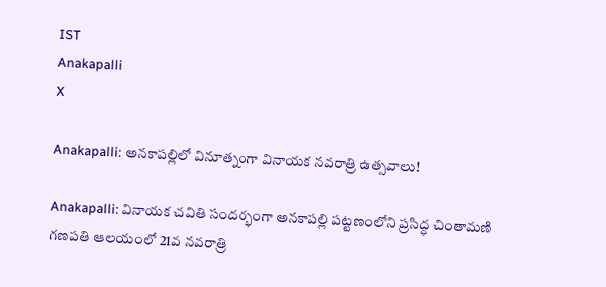IST
Anakapalli
X

Anakapalli: అనకాపల్లిలో వినూత్నంగా వినాయక నవరాత్రి ఉత్సవాలు!

Anakapalli: వినాయక చవితి సందర్భంగా అనకాపల్లి పట్టణంలోని ప్రసిద్ధ చింతామణి గణపతి ఆలయంలో 21వ నవరాత్రి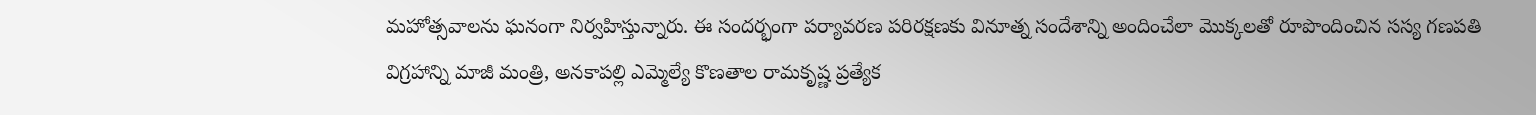మహోత్సవాలను ఘనంగా నిర్వహిస్తున్నారు. ఈ సందర్భంగా పర్యావరణ పరిరక్షణకు వినూత్న సందేశాన్ని అందించేలా మొక్కలతో రూపొందించిన సస్య గణపతి విగ్రహాన్ని మాజీ మంత్రి, అనకాపల్లి ఎమ్మెల్యే కొణతాల రామకృష్ణ ప్రత్యేక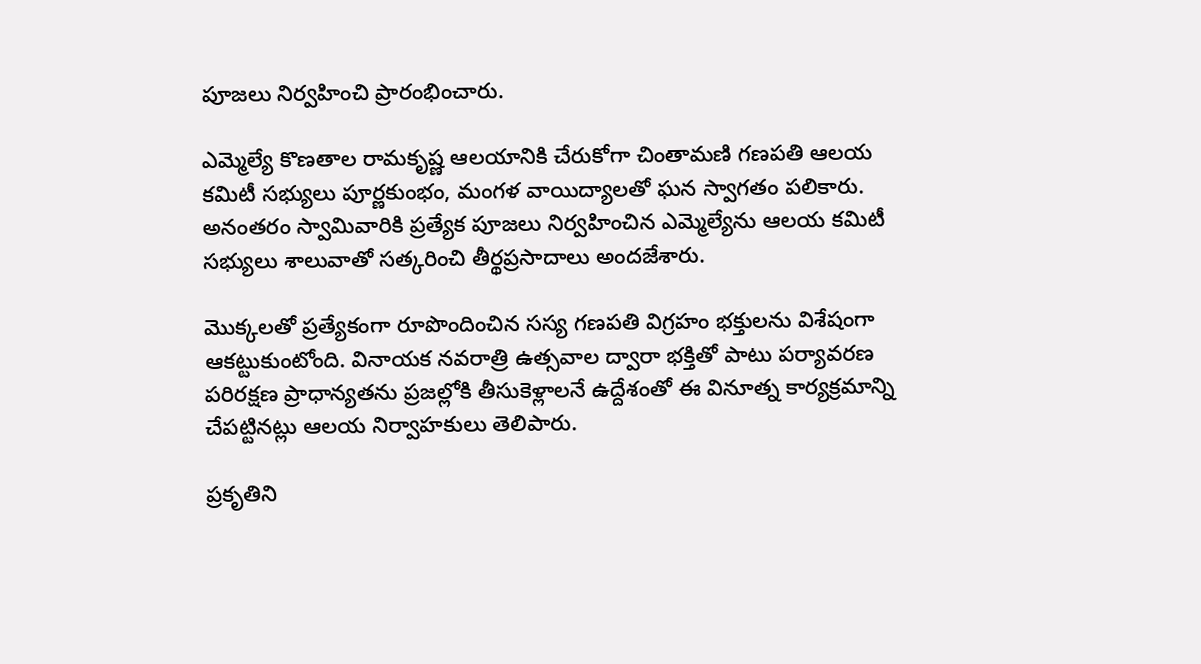పూజలు నిర్వహించి ప్రారంభించారు.

ఎమ్మెల్యే కొణతాల రామకృష్ణ ఆలయానికి చేరుకోగా చింతామణి గణపతి ఆలయ కమిటీ సభ్యులు పూర్ణకుంభం, మంగళ వాయిద్యాలతో ఘన స్వాగతం పలికారు. అనంతరం స్వామివారికి ప్రత్యేక పూజలు నిర్వహించిన ఎమ్మెల్యేను ఆలయ కమిటీ సభ్యులు శాలువాతో సత్కరించి తీర్థప్రసాదాలు అందజేశారు.

మొక్కలతో ప్రత్యేకంగా రూపొందించిన సస్య గణపతి విగ్రహం భక్తులను విశేషంగా ఆకట్టుకుంటోంది. వినాయక నవరాత్రి ఉత్సవాల ద్వారా భక్తితో పాటు పర్యావరణ పరిరక్షణ ప్రాధాన్యతను ప్రజల్లోకి తీసుకెళ్లాలనే ఉద్దేశంతో ఈ వినూత్న కార్యక్రమాన్ని చేపట్టినట్లు ఆలయ నిర్వాహకులు తెలిపారు.

ప్రకృతిని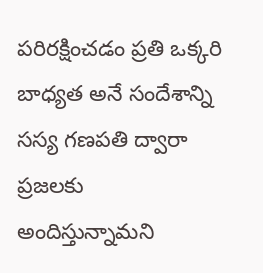పరిరక్షించడం ప్రతి ఒక్కరి బాధ్యత అనే సందేశాన్ని సస్య గణపతి ద్వారా ప్రజలకు అందిస్తున్నామని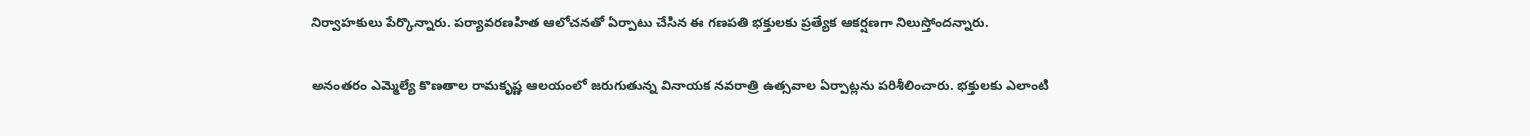నిర్వాహకులు పేర్కొన్నారు. పర్యావరణహిత ఆలోచనతో ఏర్పాటు చేసిన ఈ గణపతి భక్తులకు ప్రత్యేక ఆకర్షణగా నిలుస్తోందన్నారు.

అనంతరం ఎమ్మెల్యే కొణతాల రామకృష్ణ ఆలయంలో జరుగుతున్న వినాయక నవరాత్రి ఉత్సవాల ఏర్పాట్లను పరిశీలించారు. భక్తులకు ఎలాంటి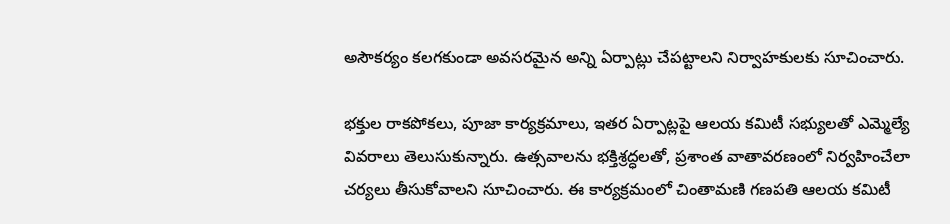అసౌకర్యం కలగకుండా అవసరమైన అన్ని ఏర్పాట్లు చేపట్టాలని నిర్వాహకులకు సూచించారు.

భక్తుల రాకపోకలు, పూజా కార్యక్రమాలు, ఇతర ఏర్పాట్లపై ఆలయ కమిటీ సభ్యులతో ఎమ్మెల్యే వివరాలు తెలుసుకున్నారు. ఉత్సవాలను భక్తిశ్రద్ధలతో, ప్రశాంత వాతావరణంలో నిర్వహించేలా చర్యలు తీసుకోవాలని సూచించారు. ఈ కార్యక్రమంలో చింతామణి గణపతి ఆలయ కమిటీ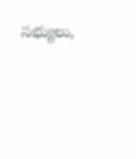సభ్యులు,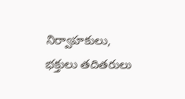నిర్వాహకులు, భక్తులు తదితరులు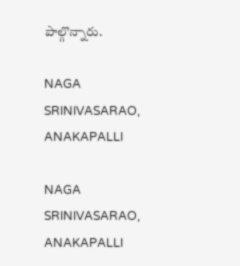పాల్గొన్నారు.

NAGA SRINIVASARAO,  ANAKAPALLI

NAGA SRINIVASARAO, ANAKAPALLI